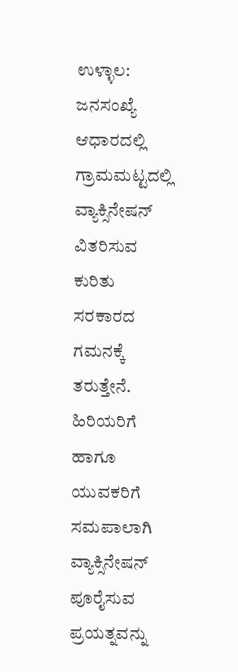ಉಳ್ಳಾಲ: ಜನಸಂಖ್ಯೆ ಆಧಾರದಲ್ಲಿ ಗ್ರಾಮಮಟ್ಟದಲ್ಲಿ ವ್ಯಾಕ್ಸಿನೇಷನ್ ವಿತರಿಸುವ ಕುರಿತು ಸರಕಾರದ ಗಮನಕ್ಕೆ ತರುತ್ತೇನೆ. ಹಿರಿಯರಿಗೆ ಹಾಗೂ ಯುವಕರಿಗೆ ಸಮಪಾಲಾಗಿ ವ್ಯಾಕ್ಸಿನೇಷನ್ ಪೂರೈಸುವ ಪ್ರಯತ್ನವನ್ನು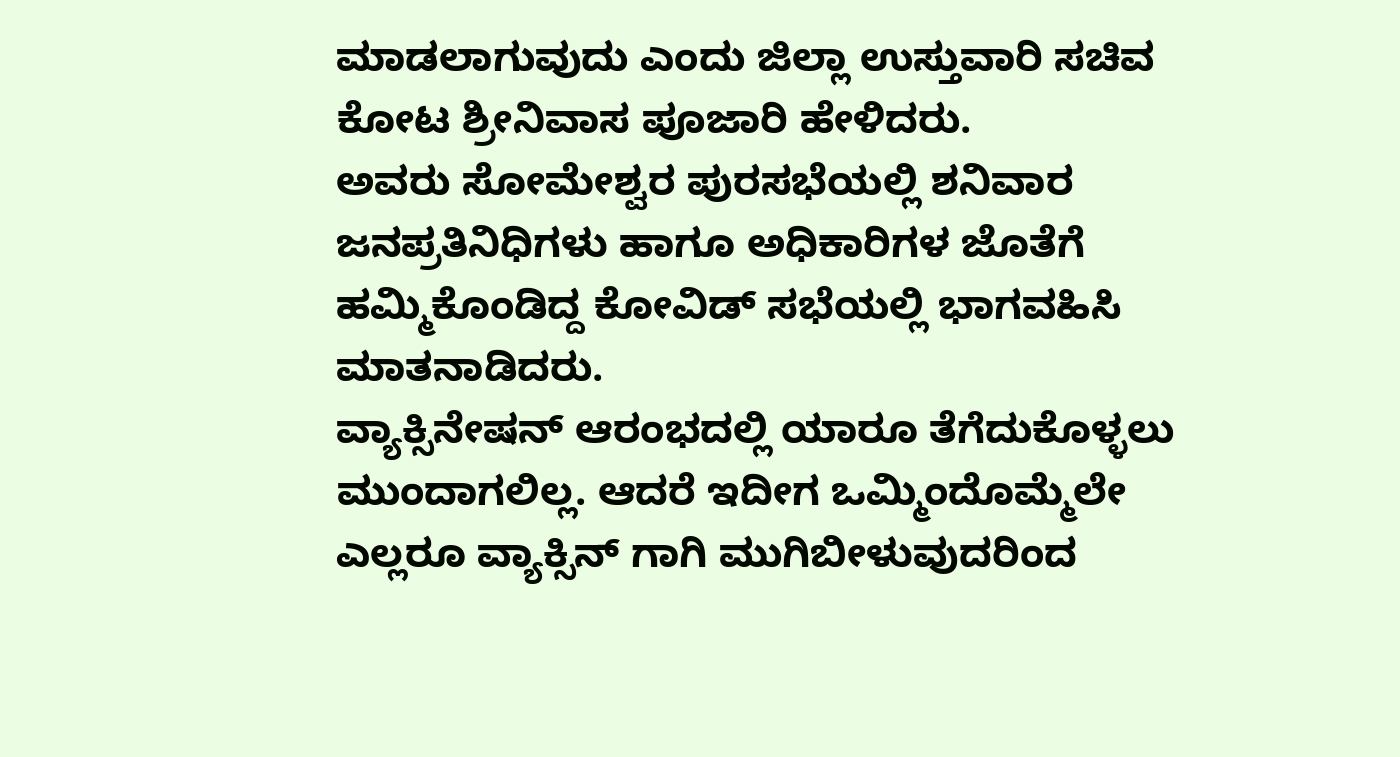ಮಾಡಲಾಗುವುದು ಎಂದು ಜಿಲ್ಲಾ ಉಸ್ತುವಾರಿ ಸಚಿವ ಕೋಟ ಶ್ರೀನಿವಾಸ ಪೂಜಾರಿ ಹೇಳಿದರು.
ಅವರು ಸೋಮೇಶ್ವರ ಪುರಸಭೆಯಲ್ಲಿ ಶನಿವಾರ ಜನಪ್ರತಿನಿಧಿಗಳು ಹಾಗೂ ಅಧಿಕಾರಿಗಳ ಜೊತೆಗೆ ಹಮ್ಮಿಕೊಂಡಿದ್ದ ಕೋವಿಡ್ ಸಭೆಯಲ್ಲಿ ಭಾಗವಹಿಸಿ ಮಾತನಾಡಿದರು.
ವ್ಯಾಕ್ಸಿನೇಷನ್ ಆರಂಭದಲ್ಲಿ ಯಾರೂ ತೆಗೆದುಕೊಳ್ಳಲು ಮುಂದಾಗಲಿಲ್ಲ. ಆದರೆ ಇದೀಗ ಒಮ್ಮಿಂದೊಮ್ಮೆಲೇ ಎಲ್ಲರೂ ವ್ಯಾಕ್ಸಿನ್ ಗಾಗಿ ಮುಗಿಬೀಳುವುದರಿಂದ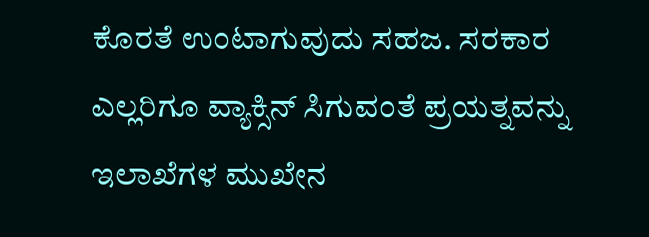ಕೊರತೆ ಉಂಟಾಗುವುದು ಸಹಜ. ಸರಕಾರ ಎಲ್ಲರಿಗೂ ವ್ಯಾಕ್ಸಿನ್ ಸಿಗುವಂತೆ ಪ್ರಯತ್ನವನ್ನು ಇಲಾಖೆಗಳ ಮುಖೇನ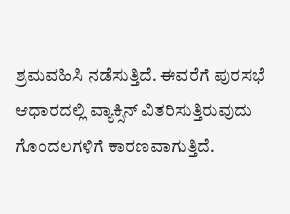ಶ್ರಮವಹಿಸಿ ನಡೆಸುತ್ತಿದೆ. ಈವರೆಗೆ ಪುರಸಭೆ ಆಧಾರದಲ್ಲಿ ವ್ಯಾಕ್ಸಿನ್ ವಿತರಿಸುತ್ತಿರುವುದು ಗೊಂದಲಗಳಿಗೆ ಕಾರಣವಾಗುತ್ತಿದೆ.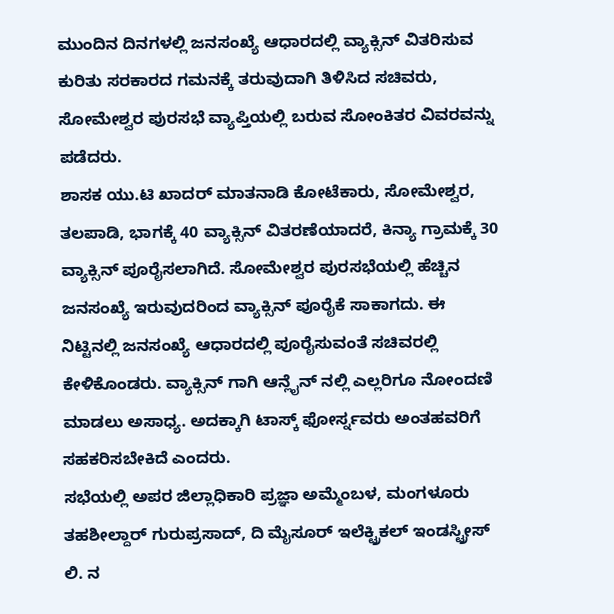ಮುಂದಿನ ದಿನಗಳಲ್ಲಿ ಜನಸಂಖ್ಯೆ ಆಧಾರದಲ್ಲಿ ವ್ಯಾಕ್ಸಿನ್ ವಿತರಿಸುವ ಕುರಿತು ಸರಕಾರದ ಗಮನಕ್ಕೆ ತರುವುದಾಗಿ ತಿಳಿಸಿದ ಸಚಿವರು, ಸೋಮೇಶ್ವರ ಪುರಸಭೆ ವ್ಯಾಪ್ತಿಯಲ್ಲಿ ಬರುವ ಸೋಂಕಿತರ ವಿವರವನ್ನು ಪಡೆದರು.
ಶಾಸಕ ಯು.ಟಿ ಖಾದರ್ ಮಾತನಾಡಿ ಕೋಟೆಕಾರು, ಸೋಮೇಶ್ವರ, ತಲಪಾಡಿ, ಭಾಗಕ್ಕೆ 40 ವ್ಯಾಕ್ಸಿನ್ ವಿತರಣೆಯಾದರೆ, ಕಿನ್ಯಾ ಗ್ರಾಮಕ್ಕೆ 30 ವ್ಯಾಕ್ಸಿನ್ ಪೂರೈಸಲಾಗಿದೆ. ಸೋಮೇಶ್ವರ ಪುರಸಭೆಯಲ್ಲಿ ಹೆಚ್ಚಿನ ಜನಸಂಖ್ಯೆ ಇರುವುದರಿಂದ ವ್ಯಾಕ್ಸಿನ್ ಪೂರೈಕೆ ಸಾಕಾಗದು. ಈ ನಿಟ್ಟಿನಲ್ಲಿ ಜನಸಂಖ್ಯೆ ಆಧಾರದಲ್ಲಿ ಪೂರೈಸುವಂತೆ ಸಚಿವರಲ್ಲಿ ಕೇಳಿಕೊಂಡರು. ವ್ಯಾಕ್ಸಿನ್ ಗಾಗಿ ಆನ್ಲೈನ್ ನಲ್ಲಿ ಎಲ್ಲರಿಗೂ ನೋಂದಣಿ ಮಾಡಲು ಅಸಾಧ್ಯ. ಅದಕ್ಕಾಗಿ ಟಾಸ್ಕ್ ಫೋರ್ಸ್ನವರು ಅಂತಹವರಿಗೆ ಸಹಕರಿಸಬೇಕಿದೆ ಎಂದರು.
ಸಭೆಯಲ್ಲಿ ಅಪರ ಜಿಲ್ಲಾಧಿಕಾರಿ ಪ್ರಜ್ಞಾ ಅಮ್ಮೆಂಬಳ, ಮಂಗಳೂರು ತಹಶೀಲ್ದಾರ್ ಗುರುಪ್ರಸಾದ್, ದಿ ಮೈಸೂರ್ ಇಲೆಕ್ಟ್ರಿಕಲ್ ಇಂಡಸ್ಟ್ರೀಸ್ ಲಿ. ನ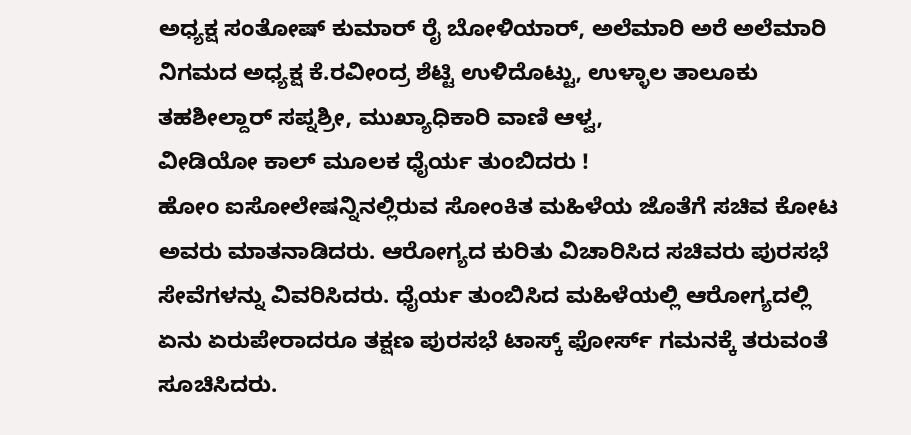ಅಧ್ಯಕ್ಷ ಸಂತೋಷ್ ಕುಮಾರ್ ರೈ ಬೋಳಿಯಾರ್, ಅಲೆಮಾರಿ ಅರೆ ಅಲೆಮಾರಿ ನಿಗಮದ ಅಧ್ಯಕ್ಷ ಕೆ.ರವೀಂದ್ರ ಶೆಟ್ಟಿ ಉಳಿದೊಟ್ಟು, ಉಳ್ಳಾಲ ತಾಲೂಕು ತಹಶೀಲ್ದಾರ್ ಸಪ್ನಶ್ರೀ, ಮುಖ್ಯಾಧಿಕಾರಿ ವಾಣಿ ಆಳ್ವ,
ವೀಡಿಯೋ ಕಾಲ್ ಮೂಲಕ ಧೈರ್ಯ ತುಂಬಿದರು !
ಹೋಂ ಐಸೋಲೇಷನ್ನಿನಲ್ಲಿರುವ ಸೋಂಕಿತ ಮಹಿಳೆಯ ಜೊತೆಗೆ ಸಚಿವ ಕೋಟ ಅವರು ಮಾತನಾಡಿದರು. ಆರೋಗ್ಯದ ಕುರಿತು ವಿಚಾರಿಸಿದ ಸಚಿವರು ಪುರಸಭೆ ಸೇವೆಗಳನ್ನು ವಿವರಿಸಿದರು. ಧೈರ್ಯ ತುಂಬಿಸಿದ ಮಹಿಳೆಯಲ್ಲಿ ಆರೋಗ್ಯದಲ್ಲಿ ಏನು ಏರುಪೇರಾದರೂ ತಕ್ಷಣ ಪುರಸಭೆ ಟಾಸ್ಕ್ ಫೋರ್ಸ್ ಗಮನಕ್ಕೆ ತರುವಂತೆ ಸೂಚಿಸಿದರು.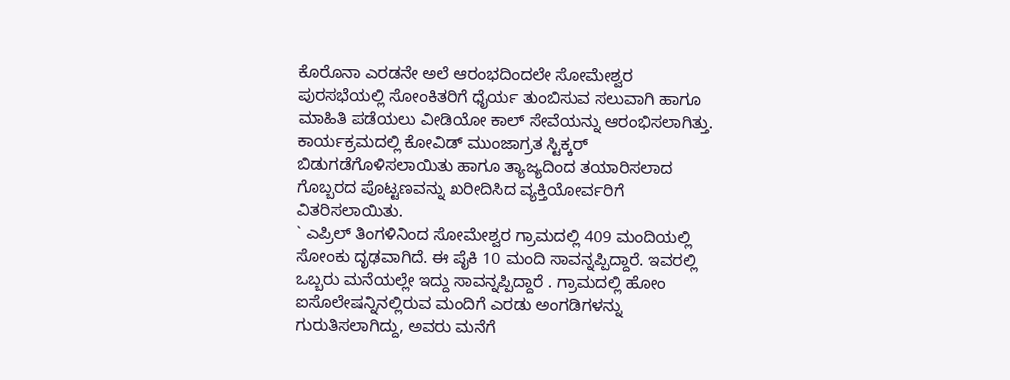ಕೊರೊನಾ ಎರಡನೇ ಅಲೆ ಆರಂಭದಿಂದಲೇ ಸೋಮೇಶ್ವರ ಪುರಸಭೆಯಲ್ಲಿ ಸೋಂಕಿತರಿಗೆ ಧೈರ್ಯ ತುಂಬಿಸುವ ಸಲುವಾಗಿ ಹಾಗೂ ಮಾಹಿತಿ ಪಡೆಯಲು ವೀಡಿಯೋ ಕಾಲ್ ಸೇವೆಯನ್ನು ಆರಂಭಿಸಲಾಗಿತ್ತು.
ಕಾರ್ಯಕ್ರಮದಲ್ಲಿ ಕೋವಿಡ್ ಮುಂಜಾಗ್ರತ ಸ್ಟಿಕ್ಕರ್ ಬಿಡುಗಡೆಗೊಳಿಸಲಾಯಿತು ಹಾಗೂ ತ್ಯಾಜ್ಯದಿಂದ ತಯಾರಿಸಲಾದ ಗೊಬ್ಬರದ ಪೊಟ್ಟಣವನ್ನು ಖರೀದಿಸಿದ ವ್ಯಕ್ತಿಯೋರ್ವರಿಗೆ ವಿತರಿಸಲಾಯಿತು.
` ಎಪ್ರಿಲ್ ತಿಂಗಳಿನಿಂದ ಸೋಮೇಶ್ವರ ಗ್ರಾಮದಲ್ಲಿ 409 ಮಂದಿಯಲ್ಲಿ ಸೋಂಕು ದೃಢವಾಗಿದೆ. ಈ ಪೈಕಿ 10 ಮಂದಿ ಸಾವನ್ನಪ್ಪಿದ್ದಾರೆ. ಇವರಲ್ಲಿ ಒಬ್ಬರು ಮನೆಯಲ್ಲೇ ಇದ್ದು ಸಾವನ್ನಪ್ಪಿದ್ದಾರೆ . ಗ್ರಾಮದಲ್ಲಿ ಹೋಂ ಐಸೊಲೇಷನ್ನಿನಲ್ಲಿರುವ ಮಂದಿಗೆ ಎರಡು ಅಂಗಡಿಗಳನ್ನು ಗುರುತಿಸಲಾಗಿದ್ದು, ಅವರು ಮನೆಗೆ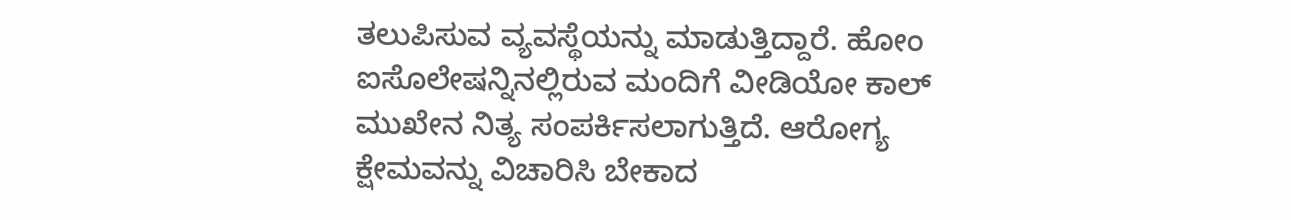ತಲುಪಿಸುವ ವ್ಯವಸ್ಥೆಯನ್ನು ಮಾಡುತ್ತಿದ್ದಾರೆ. ಹೋಂ ಐಸೊಲೇಷನ್ನಿನಲ್ಲಿರುವ ಮಂದಿಗೆ ವೀಡಿಯೋ ಕಾಲ್ ಮುಖೇನ ನಿತ್ಯ ಸಂಪರ್ಕಿಸಲಾಗುತ್ತಿದೆ. ಆರೋಗ್ಯ ಕ್ಷೇಮವನ್ನು ವಿಚಾರಿಸಿ ಬೇಕಾದ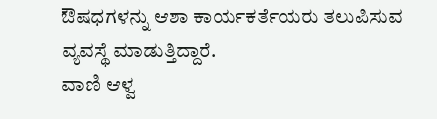ಔಷಧಗಳನ್ನು ಆಶಾ ಕಾರ್ಯಕರ್ತೆಯರು ತಲುಪಿಸುವ ವ್ಯವಸ್ಥೆ ಮಾಡುತ್ತಿದ್ದಾರೆ.
ವಾಣಿ ಆಳ್ವ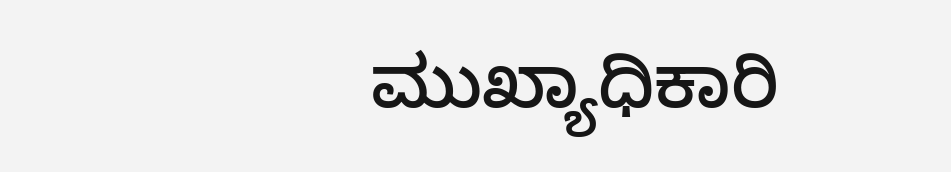ಮುಖ್ಯಾಧಿಕಾರಿ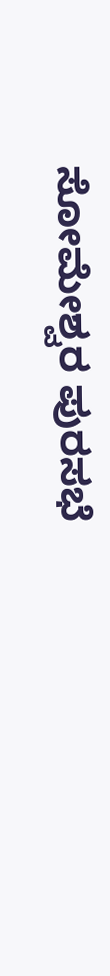ಸೋಮೇಶ್ವರ ಪುರಸಭೆ